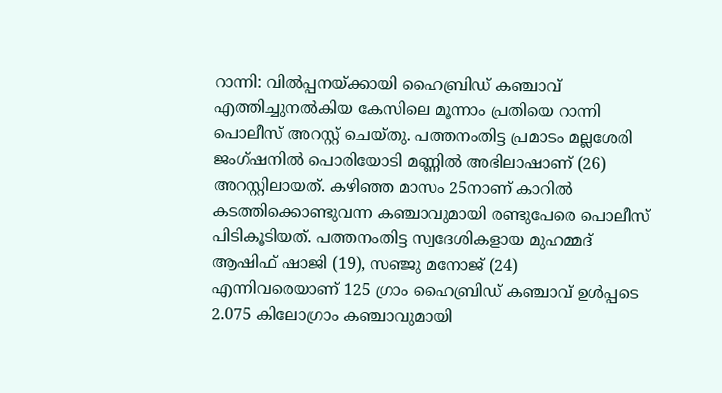റാന്നി: വിൽപ്പനയ്ക്കായി ഹൈബ്രിഡ് കഞ്ചാവ് എത്തിച്ചുനൽകിയ കേസിലെ മൂന്നാം പ്രതിയെ റാന്നി പൊലീസ് അറസ്റ്റ് ചെയ്തു. പത്തനംതിട്ട പ്രമാടം മല്ലശേരി ജംഗ്ഷനിൽ പൊരിയോടി മണ്ണിൽ അഭിലാഷാണ് (26) അറസ്റ്റിലായത്. കഴിഞ്ഞ മാസം 25നാണ് കാറിൽ കടത്തിക്കൊണ്ടുവന്ന കഞ്ചാവുമായി രണ്ടുപേരെ പൊലീസ് പിടികൂടിയത്. പത്തനംതിട്ട സ്വദേശികളായ മുഹമ്മദ് ആഷിഫ് ഷാജി (19), സഞ്ജു മനോജ് (24) എന്നിവരെയാണ് 125 ഗ്രാം ഹൈബ്രിഡ് കഞ്ചാവ് ഉൾപ്പടെ 2.075 കിലോഗ്രാം കഞ്ചാവുമായി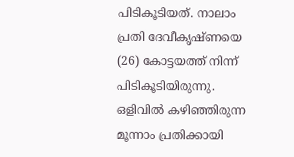പിടികൂടിയത്. നാലാം പ്രതി ദേവീകൃഷ്ണയെ (26) കോട്ടയത്ത് നിന്ന് പിടികൂടിയിരുന്നു. ഒളിവിൽ കഴിഞ്ഞിരുന്ന മൂന്നാം പ്രതിക്കായി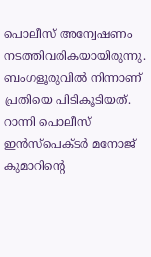പൊലീസ് അന്വേഷണം നടത്തിവരികയായിരുന്നു. ബംഗളൂരുവിൽ നിന്നാണ് പ്രതിയെ പിടികൂടിയത്. റാന്നി പൊലീസ് ഇൻസ്പെക്ടർ മനോജ് കുമാറിന്റെ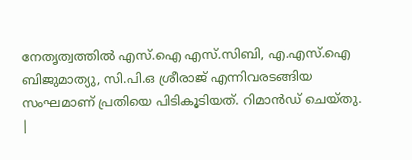നേതൃത്വത്തിൽ എസ്.ഐ എസ്.സിബി, എ.എസ്.ഐ ബിജുമാത്യു, സി.പി.ഒ ശ്രീരാജ് എന്നിവരടങ്ങിയ സംഘമാണ് പ്രതിയെ പിടികൂടിയത്. റിമാൻഡ് ചെയ്തു.
|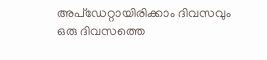അപ്ഡേറ്റായിരിക്കാം ദിവസവും
ഒരു ദിവസത്തെ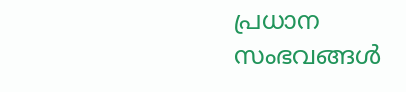പ്രധാന സംഭവങ്ങൾ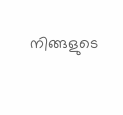നിങ്ങളുടെ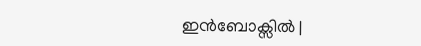ഇൻബോക്സിൽ |